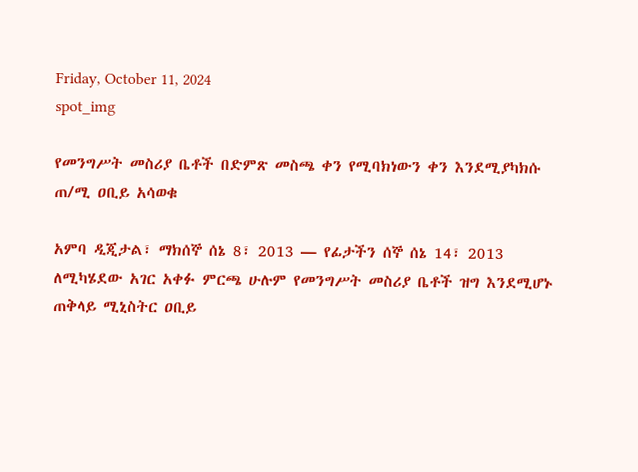Friday, October 11, 2024
spot_img

የመንግሥት መስሪያ ቤቶች በድምጽ መስጫ ቀን የሚባክነውን ቀን እንደሚያካክሱ ጠ/ሚ ዐቢይ አሳወቁ

አምባ ዲጂታል፣ ማክሰኞ ሰኔ 8፣ 2013 ― የፊታችን ሰኞ ሰኔ 14፣ 2013 ለሚካሄደው አገር አቀፉ ምርጫ ሁሉም የመንግሥት መስሪያ ቤቶች ዝግ እንደሚሆኑ ጠቅላይ ሚኒስትር ዐቢይ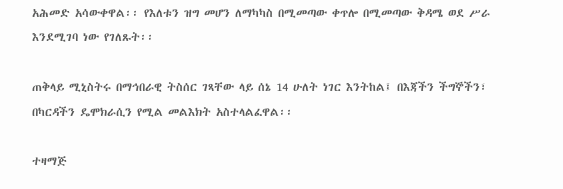አሕመድ አሳውቀዋል፡፡ የእለቱን ዝግ መሆን ለማካካስ በሚመጣው ቀጥሎ በሚመጣው ቅዳሜ ወደ ሥራ እንደሚገባ ነው የገለጹት፡፡

ጠቅላይ ሚኒስትሩ በማኅበራዊ ትስሰር ገጻቸው ላይ ሰኔ 14 ሁለት ነገር እንትከል፤ በእጃችን ችግኞችን፣ በካርዳችን ዴሞክራሲን የሚል መልእክት አስተላልፈዋል፡፡

ተዛማጅ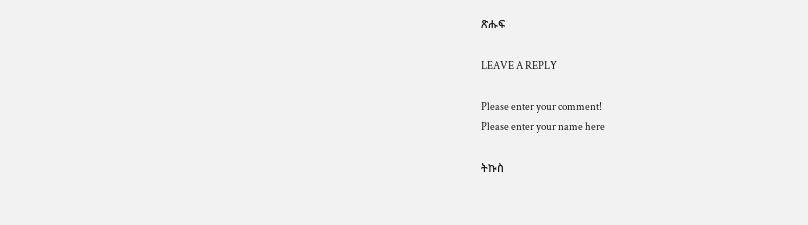ጽሑፍ

LEAVE A REPLY

Please enter your comment!
Please enter your name here

ትኩስ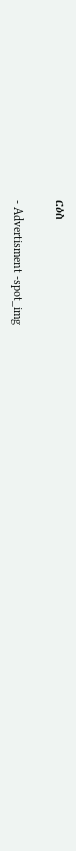ርዕስ

- Advertisment -spot_img